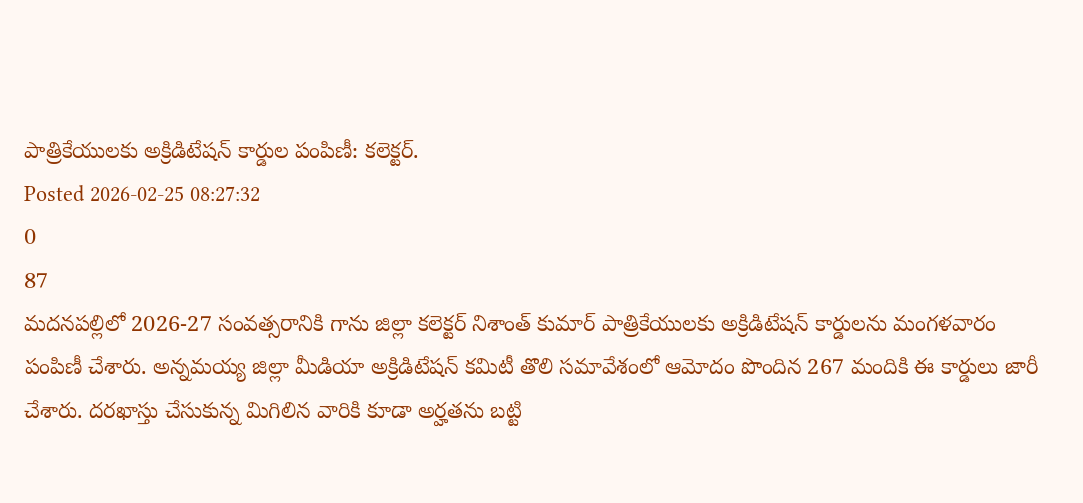పాత్రికేయులకు అక్రిడిటేషన్ కార్డుల పంపిణీ: కలెక్టర్.
Posted 2026-02-25 08:27:32
0
87
మదనపల్లిలో 2026-27 సంవత్సరానికి గాను జిల్లా కలెక్టర్ నిశాంత్ కుమార్ పాత్రికేయులకు అక్రిడిటేషన్ కార్డులను మంగళవారం పంపిణీ చేశారు. అన్నమయ్య జిల్లా మీడియా అక్రిడిటేషన్ కమిటీ తొలి సమావేశంలో ఆమోదం పొందిన 267 మందికి ఈ కార్డులు జారీ చేశారు. దరఖాస్తు చేసుకున్న మిగిలిన వారికి కూడా అర్హతను బట్టి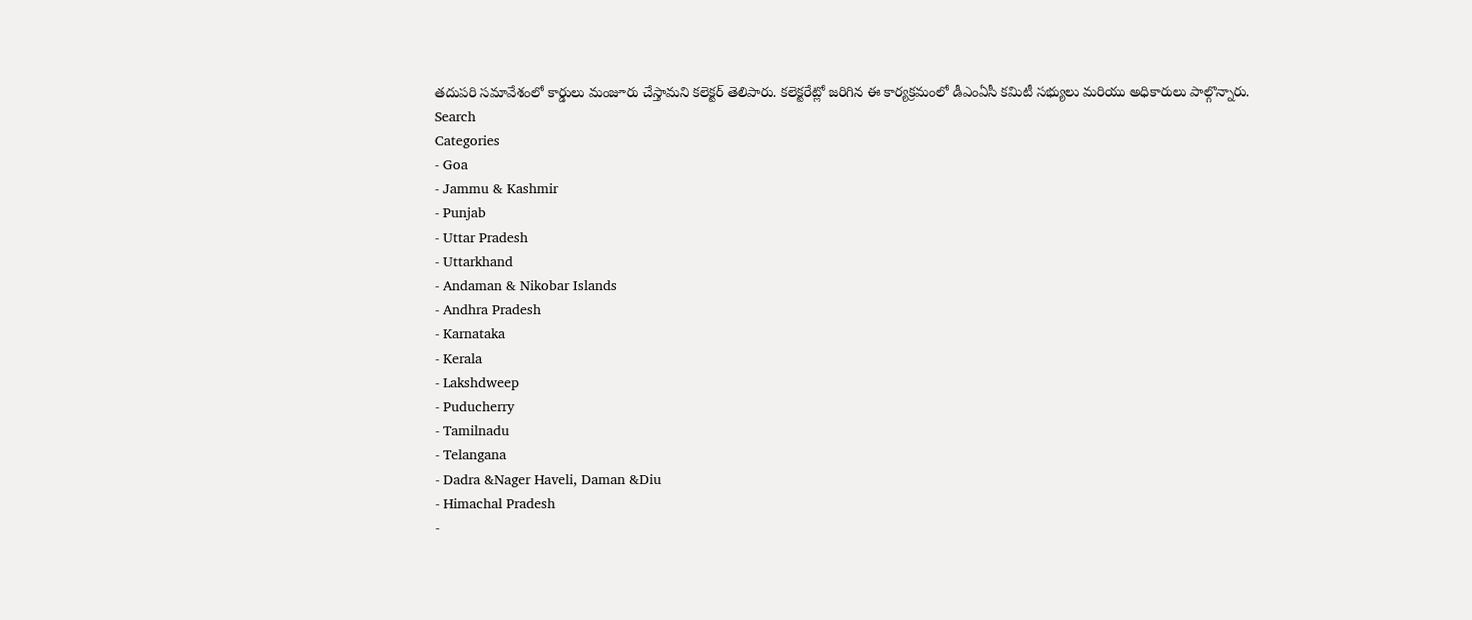తదుపరి సమావేశంలో కార్డులు మంజూరు చేస్తామని కలెక్టర్ తెలిపారు. కలెక్టరేట్లో జరిగిన ఈ కార్యక్రమంలో డీఎంఏసీ కమిటీ సభ్యులు మరియు అధికారులు పాల్గొన్నారు.
Search
Categories
- Goa
- Jammu & Kashmir
- Punjab
- Uttar Pradesh
- Uttarkhand
- Andaman & Nikobar Islands
- Andhra Pradesh
- Karnataka
- Kerala
- Lakshdweep
- Puducherry
- Tamilnadu
- Telangana
- Dadra &Nager Haveli, Daman &Diu
- Himachal Pradesh
-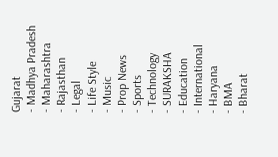Gujarat
- Madhya Pradesh
- Maharashtra
- Rajasthan
- Legal
- Life Style
- Music
- Prop News
- Sports
- Technology
- SURAKSHA
- Education
- International
- Haryana
- BMA
- Bharat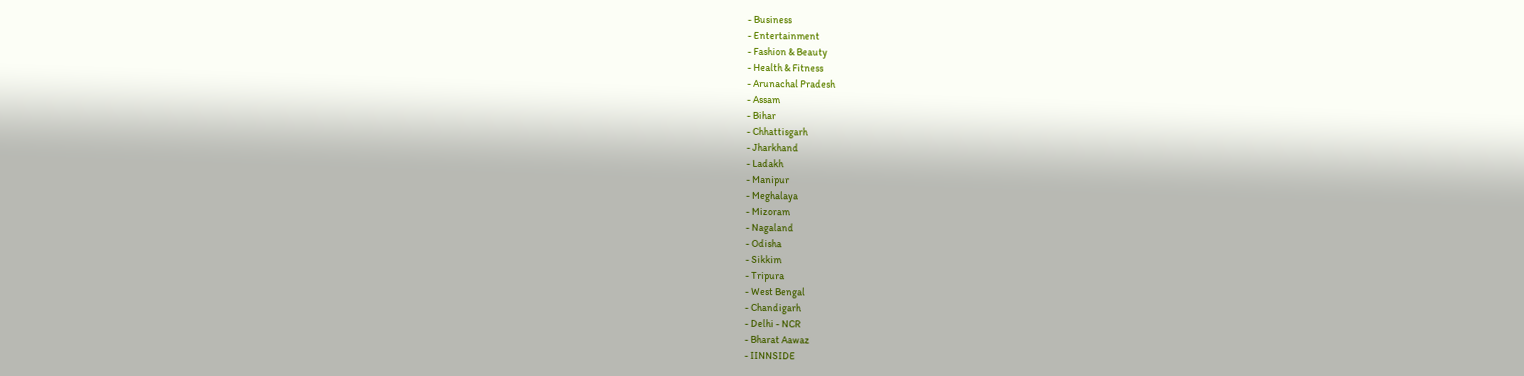- Business
- Entertainment
- Fashion & Beauty
- Health & Fitness
- Arunachal Pradesh
- Assam
- Bihar
- Chhattisgarh
- Jharkhand
- Ladakh
- Manipur
- Meghalaya
- Mizoram
- Nagaland
- Odisha
- Sikkim
- Tripura
- West Bengal
- Chandigarh
- Delhi - NCR
- Bharat Aawaz
- IINNSIDE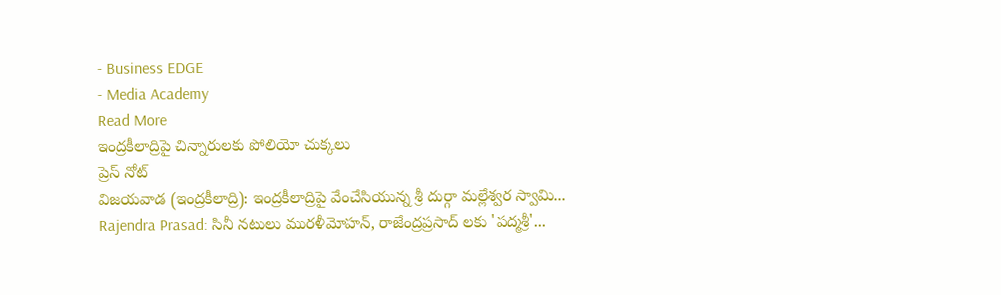- Business EDGE
- Media Academy
Read More
ఇంద్రకీలాద్రిపై చిన్నారులకు పోలియో చుక్కలు
ప్రెస్ నోట్
విజయవాడ (ఇంద్రకీలాద్రి): ఇంద్రకీలాద్రిపై వేంచేసియున్న శ్రీ దుర్గా మల్లేశ్వర స్వామి...
Rajendra Prasad: సినీ నటులు మురళీమోహన్, రాజేంద్రప్రసాద్ లకు 'పద్మశ్రీ'...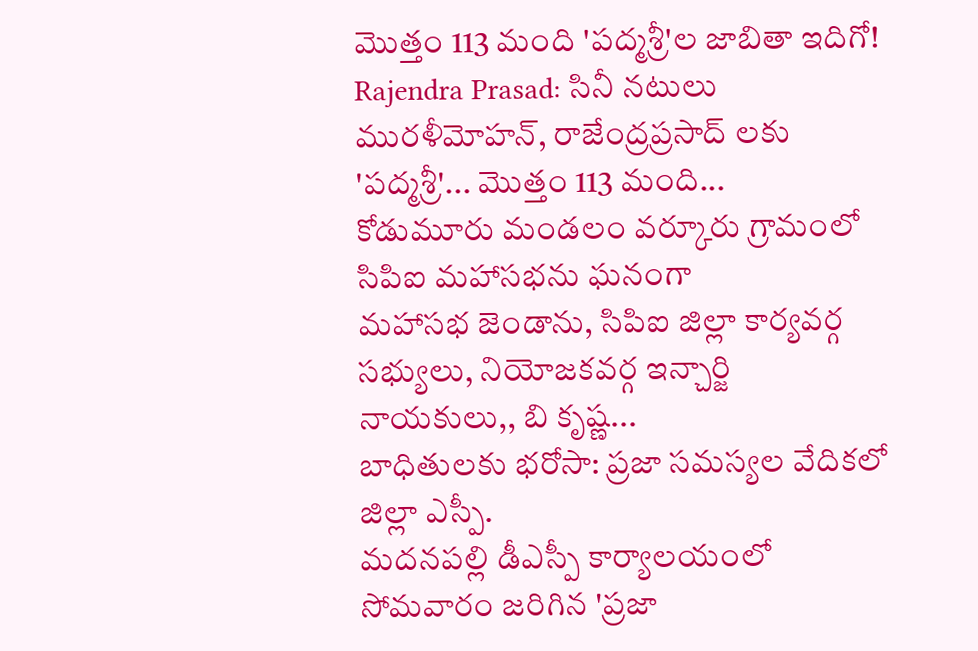మొత్తం 113 మంది 'పద్మశ్రీ'ల జాబితా ఇదిగో!
Rajendra Prasad: సినీ నటులు మురళీమోహన్, రాజేంద్రప్రసాద్ లకు 'పద్మశ్రీ'... మొత్తం 113 మంది...
కోడుమూరు మండలం వర్కూరు గ్రామంలో సిపిఐ మహాసభను ఘనంగా
మహాసభ జెండాను, సిపిఐ జిల్లా కార్యవర్గ సభ్యులు, నియోజకవర్గ ఇన్చార్జి నాయకులు,, బి కృష్ణ...
బాధితులకు భరోసా: ప్రజా సమస్యల వేదికలో జిల్లా ఎస్పీ.
మదనపల్లి డీఎస్పీ కార్యాలయంలో సోమవారం జరిగిన 'ప్రజా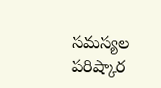సమస్యల పరిష్కార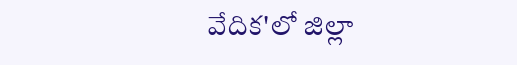వేదిక'లో జిల్లా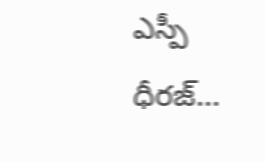ఎస్పీ ధీరజ్...